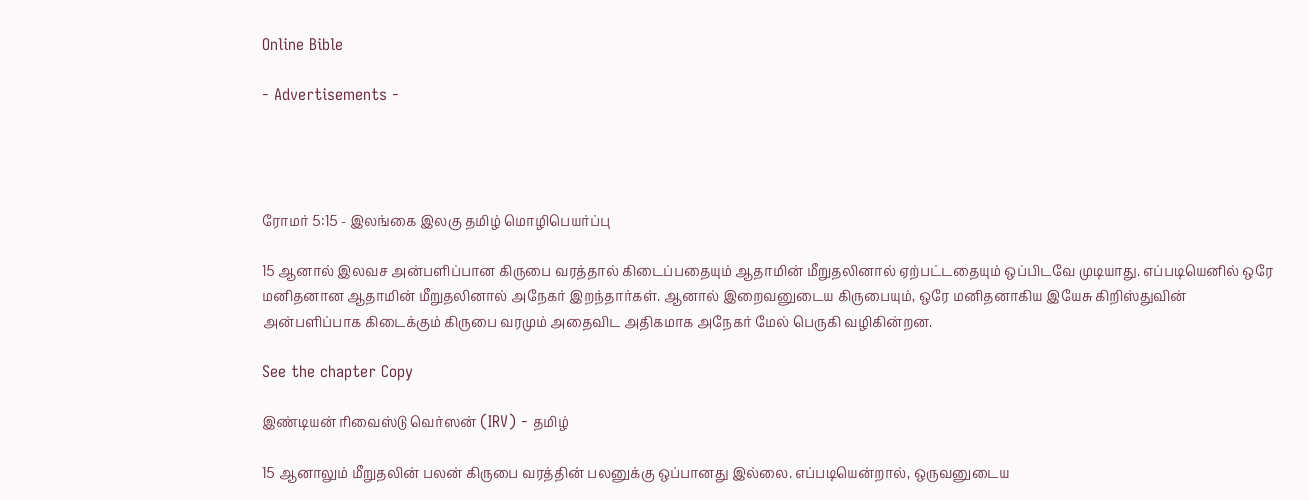Online Bible

- Advertisements -




ரோமர் 5:15 - இலங்கை இலகு தமிழ் மொழிபெயர்ப்பு

15 ஆனால் இலவச அன்பளிப்பான கிருபை வரத்தால் கிடைப்பதையும் ஆதாமின் மீறுதலினால் ஏற்பட்டதையும் ஒப்பிடவே முடியாது. எப்படியெனில் ஒரே மனிதனான ஆதாமின் மீறுதலினால் அநேகர் இறந்தார்கள். ஆனால் இறைவனுடைய கிருபையும், ஒரே மனிதனாகிய இயேசு கிறிஸ்துவின் அன்பளிப்பாக கிடைக்கும் கிருபை வரமும் அதைவிட அதிகமாக அநேகர் மேல் பெருகி வழிகின்றன.

See the chapter Copy

இண்டியன் ரிவைஸ்டு வெர்ஸன் (IRV) - தமிழ்

15 ஆனாலும் மீறுதலின் பலன் கிருபை வரத்தின் பலனுக்கு ஒப்பானது இல்லை. எப்படியென்றால், ஒருவனுடைய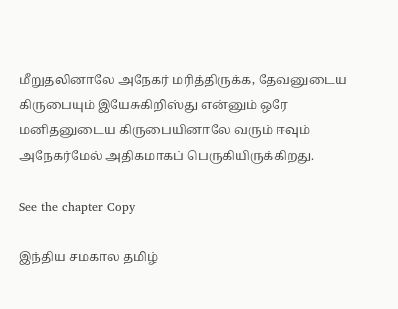மீறுதலினாலே அநேகர் மரித்திருக்க, தேவனுடைய கிருபையும் இயேசுகிறிஸ்து என்னும் ஒரே மனிதனுடைய கிருபையினாலே வரும் ஈவும் அநேகர்மேல் அதிகமாகப் பெருகியிருக்கிறது.

See the chapter Copy

இந்திய சமகால தமிழ்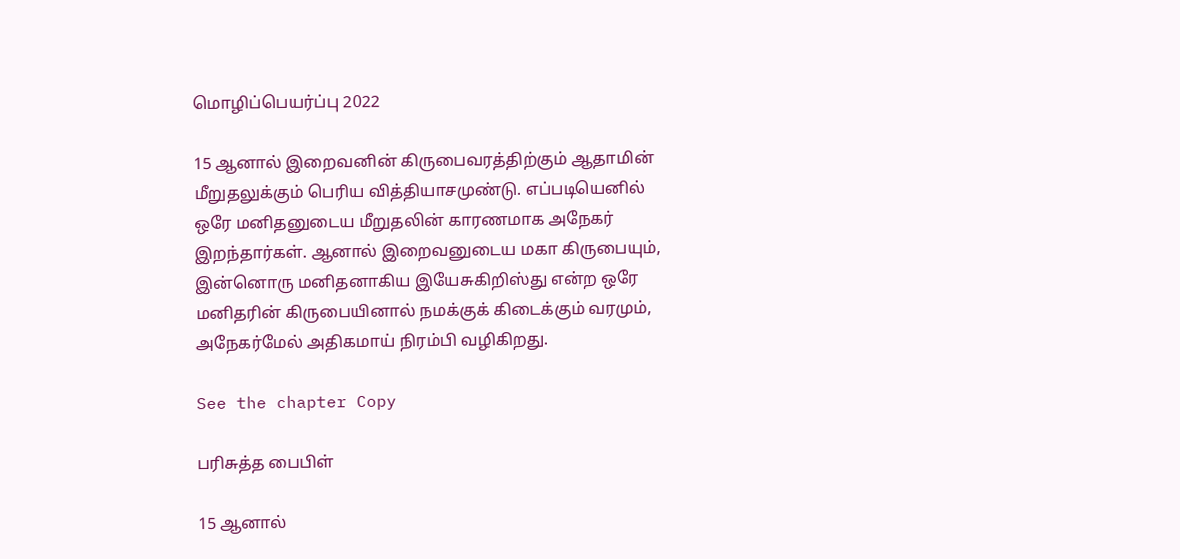மொழிப்பெயர்ப்பு 2022

15 ஆனால் இறைவனின் கிருபைவரத்திற்கும் ஆதாமின் மீறுதலுக்கும் பெரிய வித்தியாசமுண்டு. எப்படியெனில் ஒரே மனிதனுடைய மீறுதலின் காரணமாக அநேகர் இறந்தார்கள். ஆனால் இறைவனுடைய மகா கிருபையும், இன்னொரு மனிதனாகிய இயேசுகிறிஸ்து என்ற ஒரே மனிதரின் கிருபையினால் நமக்குக் கிடைக்கும் வரமும், அநேகர்மேல் அதிகமாய் நிரம்பி வழிகிறது.

See the chapter Copy

பரிசுத்த பைபிள்

15 ஆனால்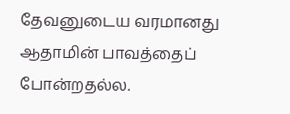தேவனுடைய வரமானது ஆதாமின் பாவத்தைப் போன்றதல்ல.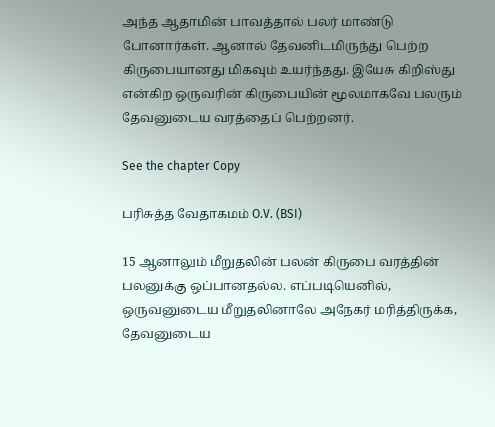அந்த ஆதாமின் பாவத்தால் பலர் மாண்டு போனார்கள். ஆனால் தேவனிடமிருந்து பெற்ற கிருபையானது மிகவும் உயர்ந்தது. இயேசு கிறிஸ்து என்கிற ஒருவரின் கிருபையின் மூலமாகவே பலரும் தேவனுடைய வரத்தைப் பெற்றனர்.

See the chapter Copy

பரிசுத்த வேதாகமம் O.V. (BSI)

15 ஆனாலும் மீறுதலின் பலன் கிருபை வரத்தின் பலனுக்கு ஒப்பானதல்ல. எப்படியெனில், ஒருவனுடைய மீறுதலினாலே அநேகர் மரித்திருக்க, தேவனுடைய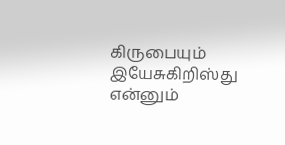கிருபையும் இயேசுகிறிஸ்து என்னும்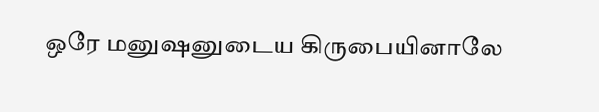ஒரே மனுஷனுடைய கிருபையினாலே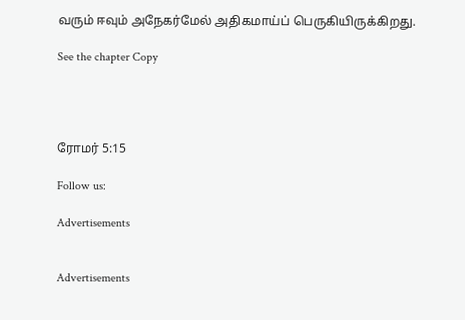வரும் ஈவும் அநேகர்மேல் அதிகமாய்ப் பெருகியிருக்கிறது.

See the chapter Copy




ரோமர் 5:15

Follow us:

Advertisements


Advertisements